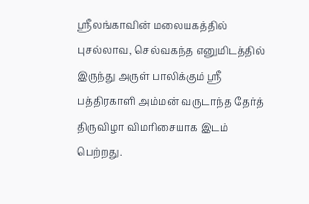ஸ்ரீலங்காவின் மலையகத்தில் புசல்லாவ, செல்வகந்த எனுமிடத்தில் இருந்து அருள் பாலிக்கும் ஸ்ரீ பத்திரகாளி அம்மன் வருடாந்த தேர்த் திருவிழா விமரிசையாக இடம் பெற்றது.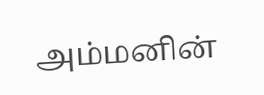அம்மனின்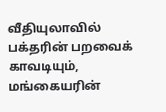வீதியுலாவில் பக்தரின் பறவைக் காவடியும், மங்கையரின்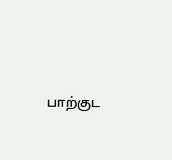பாற்குட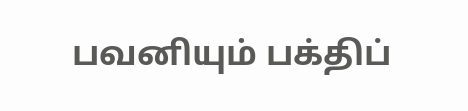பவனியும் பக்திப்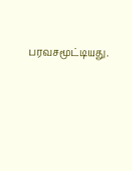பரவசமூட்டியது.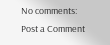No comments:
Post a Comment